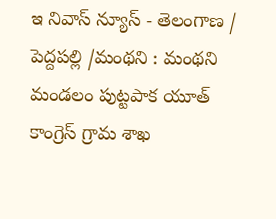ఇ నివాస్ న్యూస్ - తెలంగాణ / పెద్దపల్లి /మంథని : మంథని మండలం పుట్టపాక యూత్ కాంగ్రెస్ గ్రామ శాఖ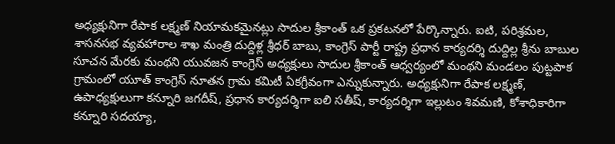అధ్యక్షునిగా రేపాక లక్ష్మణ్ నియామకమైనట్లు సాదుల శ్రీకాంత్ ఒక ప్రకటనలో పేర్కొన్నారు. ఐటి, పరిశ్రమల, శాసనసభ వ్యవహారాల శాఖ మంత్రి దుద్దిళ్ల శ్రీధర్ బాబు, కాంగ్రెస్ పార్టీ రాష్ట్ర ప్రధాన కార్యదర్శి దుద్దిల్ల శ్రీను బాబుల సూచన మేరకు మంథని యువజన కాంగ్రెస్ అధ్యక్షులు సాదుల శ్రీకాంత్ ఆధ్వర్యంలో మంథని మండలం పుట్టపాక గ్రామంలో యూత్ కాంగ్రెస్ నూతన గ్రామ కమిటీ ఏకగ్రీవంగా ఎన్నుకున్నారు. అధ్యక్షునిగా రేపాక లక్ష్మణ్, ఉపాధ్యక్షులుగా కన్నూరి జగదీష్, ప్రధాన కార్యదర్శిగా ఐలి సతీష్, కార్యదర్శిగా ఇల్లుటం శివమణి, కోశాధికారిగా కన్నూరి సదయ్యా,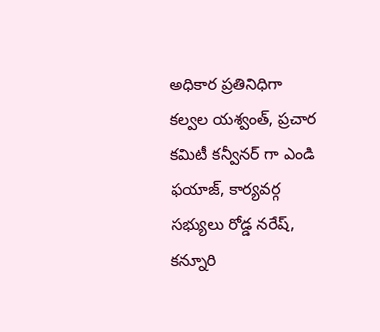అధికార ప్రతినిధిగా కల్వల యశ్వంత్, ప్రచార కమిటీ కన్వీనర్ గా ఎండి ఫయాజ్, కార్యవర్గ సభ్యులు రోడ్డ నరేష్, కన్నూరి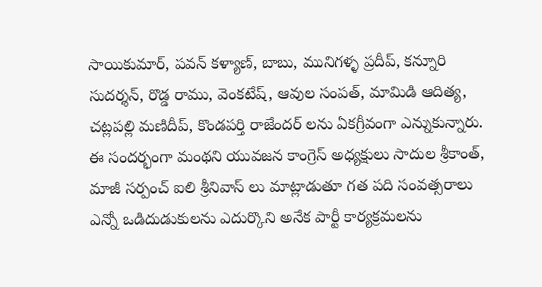సాయికుమార్, పవన్ కళ్యాణ్, బాబు, మునిగళ్ళ ప్రదీప్, కన్నూరి సుదర్శన్, రొడ్డ రాము, వెంకటేష్, ఆవుల సంపత్, మామిడి ఆదిత్య, చట్లపల్లి మణిదీప్, కొండపర్తి రాజేందర్ లను ఏకగ్రీవంగా ఎన్నుకున్నారు. ఈ సందర్భంగా మంథని యువజన కాంగ్రెస్ అధ్యక్షులు సాదుల శ్రీకాంత్, మాజీ సర్పంచ్ ఐలి శ్రీనివాస్ లు మాట్లాడుతూ గత పది సంవత్సరాలు ఎన్నో ఒడిదుడుకులను ఎదుర్కొని అనేక పార్టీ కార్యక్రమలను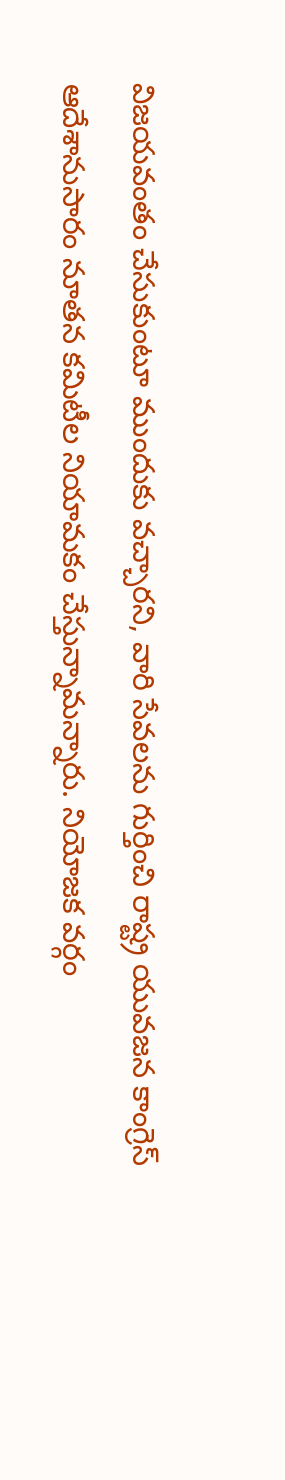విజయవంతం చేసుకుంటూ ముందుకు వచ్చారని, వారి సేవలను గుర్తించి రాష్ట్ర యువజన కాంగ్రెస్ ఆదేశానుసారం నూతన కమిటీల నియామకం చేస్తున్నామన్నారు. నియోజక వర్గం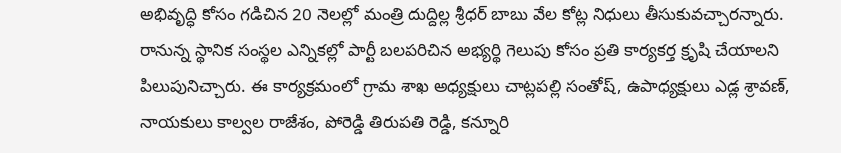అభివృద్ధి కోసం గడిచిన 20 నెలల్లో మంత్రి దుద్దిల్ల శ్రీధర్ బాబు వేల కోట్ల నిధులు తీసుకువచ్చారన్నారు. రానున్న స్థానిక సంస్థల ఎన్నికల్లో పార్టీ బలపరిచిన అభ్యర్థి గెలుపు కోసం ప్రతి కార్యకర్త క్రృషి చేయాలని పిలుపునిచ్చారు. ఈ కార్యక్రమంలో గ్రామ శాఖ అధ్యక్షులు చాట్లపల్లి సంతోష్, ఉపాధ్యక్షులు ఎడ్ల శ్రావణ్, నాయకులు కాల్వల రాజేశం, పోరెడ్డి తిరుపతి రెడ్డి, కన్నూరి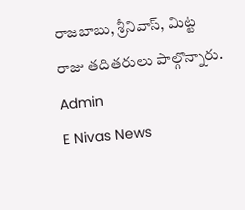రాజబాబు, శ్రీనివాస్, మిట్ట రాజు తదితరులు పాల్గొన్నారు.
Admin
E Nivas News